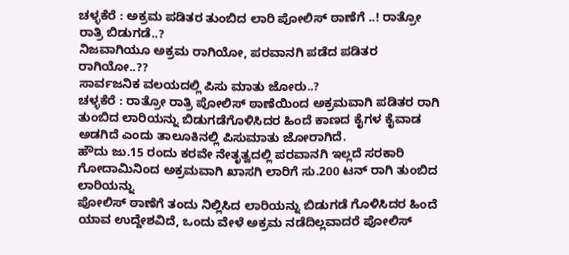ಚಳ್ಳಕೆರೆ : ಅಕ್ರಮ ಪಡಿತರ ತುಂಬಿದ ಲಾರಿ ಪೋಲಿಸ್ ಠಾಣೆಗೆ ..! ರಾತ್ರೋ ರಾತ್ರಿ ಬಿಡುಗಡೆ..?
ನಿಜವಾಗಿಯೂ ಅಕ್ರಮ ರಾಗಿಯೋ, ಪರವಾನಗಿ ಪಡೆದ ಪಡಿತರ ರಾಗಿಯೋ..??
ಸಾರ್ವಜನಿಕ ವಲಯದಲ್ಲಿ ಪಿಸು ಮಾತು ಜೋರು..?
ಚಳ್ಳಕೆರೆ : ರಾತ್ರೋ ರಾತ್ರಿ ಪೋಲಿಸ್ ಠಾಣೆಯಿಂದ ಅಕ್ರಮವಾಗಿ ಪಡಿತರ ರಾಗಿ ತುಂಬಿದ ಲಾರಿಯನ್ನು ಬಿಡುಗಡೆಗೊಳಿಸಿದರ ಹಿಂದೆ ಕಾಣದ ಕೈಗಳ ಕೈವಾಡ ಅಡಗಿದೆ ಎಂದು ತಾಲೂಕಿನಲ್ಲಿ ಪಿಸುಮಾತು ಜೋರಾಗಿದೆ.
ಹೌದು ಜು.15 ರಂದು ಕರವೇ ನೇತೃತ್ವದಲ್ಲಿ ಪರವಾನಗಿ ಇಲ್ಲದೆ ಸರಕಾರಿ ಗೋದಾಮಿನಿಂದ ಅಕ್ರಮವಾಗಿ ಖಾಸಗಿ ಲಾರಿಗೆ ಸು.200 ಟನ್ ರಾಗಿ ತುಂಬಿದ ಲಾರಿಯನ್ನು
ಪೋಲಿಸ್ ಠಾಣೆಗೆ ತಂದು ನಿಲ್ಲಿಸಿದ ಲಾರಿಯನ್ನು ಬಿಡುಗಡೆ ಗೊಳಿಸಿದರ ಹಿಂದೆ ಯಾವ ಉದ್ದೇಶವಿದೆ, ಒಂದು ವೇಳೆ ಅಕ್ರಮ ನಡೆದಿಲ್ಲವಾದರೆ ಪೋಲಿಸ್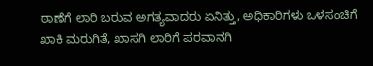ಠಾಣೆಗೆ ಲಾರಿ ಬರುವ ಅಗತ್ಯವಾದರು ಏನಿತ್ತು, ಅಧಿಕಾರಿಗಳು ಒಳಸಂಚಿಗೆ ಖಾಕಿ ಮರುಗಿತೆ, ಖಾಸಗಿ ಲಾರಿಗೆ ಪರವಾನಗಿ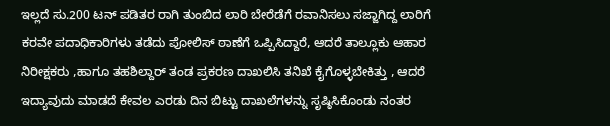ಇಲ್ಲದೆ ಸು.200 ಟನ್ ಪಡಿತರ ರಾಗಿ ತುಂಬಿದ ಲಾರಿ ಬೇರೆಡೆಗೆ ರವಾನಿಸಲು ಸಜ್ಜಾಗಿದ್ದ ಲಾರಿಗೆ ಕರವೇ ಪದಾಧಿಕಾರಿಗಳು ತಡೆದು ಪೋಲಿಸ್ ಠಾಣೆಗೆ ಒಪ್ಪಿಸಿದ್ದಾರೆ, ಆದರೆ ತಾಲ್ಲೂಕು ಆಹಾರ ನಿರೀಕ್ಷಕರು ,ಹಾಗೂ ತಹಶಿಲ್ದಾರ್ ತಂಡ ಪ್ರಕರಣ ದಾಖಲಿಸಿ ತನಿಖೆ ಕೈಗೊಳ್ಳಬೇಕಿತ್ತು , ಆದರೆ ಇದ್ಯಾವುದು ಮಾಡದೆ ಕೇವಲ ಎರಡು ದಿನ ಬಿಟ್ಟು ದಾಖಲೆಗಳನ್ನು ಸೃಷ್ಠಿಸಿಕೊಂಡು ನಂತರ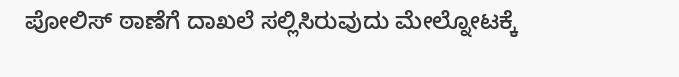ಪೋಲಿಸ್ ಠಾಣೆಗೆ ದಾಖಲೆ ಸಲ್ಲಿಸಿರುವುದು ಮೇಲ್ನೋಟಕ್ಕೆ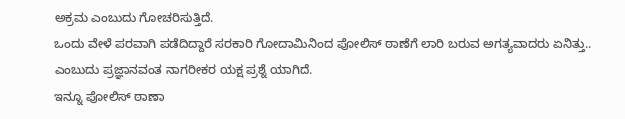ಅಕ್ರಮ ಎಂಬುದು ಗೋಚರಿಸುತ್ತಿದೆ.
ಒಂದು ವೇಳೆ ಪರವಾಗಿ ಪಡೆದಿದ್ದಾರೆ ಸರಕಾರಿ ಗೋದಾಮಿನಿಂದ ಪೋಲಿಸ್ ಠಾಣೆಗೆ ಲಾರಿ ಬರುವ ಅಗತ್ಯವಾದರು ಏನಿತ್ತು.. ಎಂಬುದು ಪ್ರಜ್ಞಾನವಂತ ನಾಗರೀಕರ ಯಕ್ಷ ಪ್ರಶ್ನೆ ಯಾಗಿದೆ.
ಇನ್ನೂ ಪೋಲಿಸ್ ಠಾಣಾ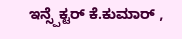ಇನ್ಸ್ಪೆಕ್ಟರ್ ಕೆ.ಕುಮಾರ್ ,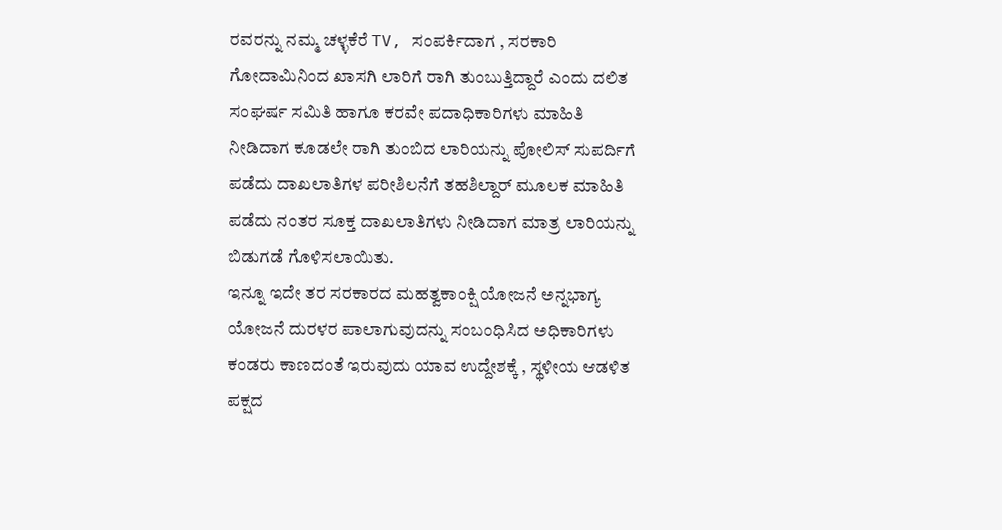ರವರನ್ನು ನಮ್ಮ ಚಳ್ಳಕೆರೆ TV, ಸಂಪರ್ಕಿದಾಗ , ಸರಕಾರಿ ಗೋದಾಮಿನಿಂದ ಖಾಸಗಿ ಲಾರಿಗೆ ರಾಗಿ ತುಂಬುತ್ತಿದ್ದಾರೆ ಎಂದು ದಲಿತ ಸಂಘರ್ಷ ಸಮಿತಿ ಹಾಗೂ ಕರವೇ ಪದಾಧಿಕಾರಿಗಳು ಮಾಹಿತಿ ನೀಡಿದಾಗ ಕೂಡಲೇ ರಾಗಿ ತುಂಬಿದ ಲಾರಿಯನ್ನು ಪೋಲಿಸ್ ಸುಪರ್ದಿಗೆ ಪಡೆದು ದಾಖಲಾತಿಗಳ ಪರೀಶಿಲನೆಗೆ ತಹಶಿಲ್ದಾರ್ ಮೂಲಕ ಮಾಹಿತಿ ಪಡೆದು ನಂತರ ಸೂಕ್ತ ದಾಖಲಾತಿಗಳು ನೀಡಿದಾಗ ಮಾತ್ರ ಲಾರಿಯನ್ನು ಬಿಡುಗಡೆ ಗೊಳಿಸಲಾಯಿತು.
ಇನ್ನೂ ಇದೇ ತರ ಸರಕಾರದ ಮಹತ್ವಕಾಂಕ್ಷಿ ಯೋಜನೆ ಅನ್ನಭಾಗ್ಯ ಯೋಜನೆ ದುರಳರ ಪಾಲಾಗುವುದನ್ನು ಸಂಬಂಧಿಸಿದ ಅಧಿಕಾರಿಗಳು ಕಂಡರು ಕಾಣದಂತೆ ಇರುವುದು ಯಾವ ಉದ್ದೇಶಕ್ಕೆ , ಸ್ಥಳೀಯ ಆಡಳಿತ ಪಕ್ಷದ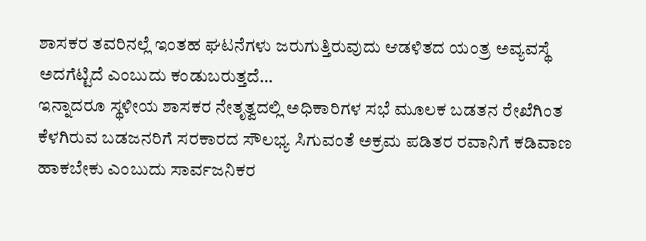ಶಾಸಕರ ತವರಿನಲ್ಲೆ ಇಂತಹ ಘಟನೆಗಳು ಜರುಗುತ್ತಿರುವುದು ಆಡಳಿತದ ಯಂತ್ರ ಅವ್ಯವಸ್ಥೆ ಅದಗೆಟ್ಟಿದೆ ಎಂಬುದು ಕಂಡುಬರುತ್ತದೆ…
ಇನ್ನಾದರೂ ಸ್ಥಳೀಯ ಶಾಸಕರ ನೇತೃತ್ವದಲ್ಲಿ ಅಧಿಕಾರಿಗಳ ಸಭೆ ಮೂಲಕ ಬಡತನ ರೇಖೆಗಿಂತ ಕೆಳಗಿರುವ ಬಡಜನರಿಗೆ ಸರಕಾರದ ಸೌಲಭ್ಯ ಸಿಗುವಂತೆ ಅಕ್ರಮ ಪಡಿತರ ರವಾನಿಗೆ ಕಡಿವಾಣ ಹಾಕಬೇಕು ಎಂಬುದು ಸಾರ್ವಜನಿಕರ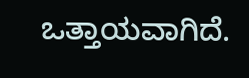ಒತ್ತಾಯವಾಗಿದೆ.